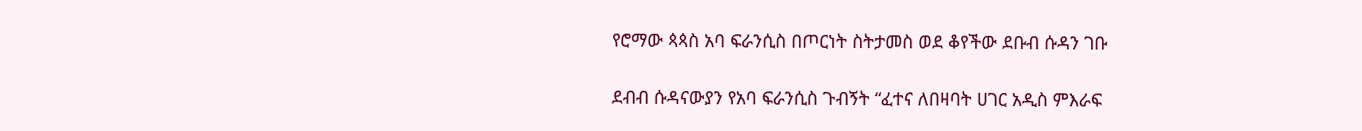የሮማው ጳጳስ አባ ፍራንሲስ በጦርነት ስትታመስ ወደ ቆየችው ደቡብ ሱዳን ገቡ

ደብብ ሱዳናውያን የአባ ፍራንሲስ ጉብኝት “ፈተና ለበዛባት ሀገር አዲስ ምእራፍ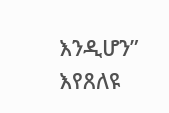እንዲሆን” እየጸለዩ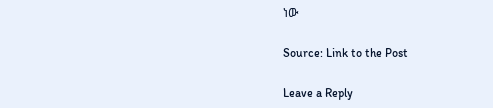ነው

Source: Link to the Post

Leave a Reply